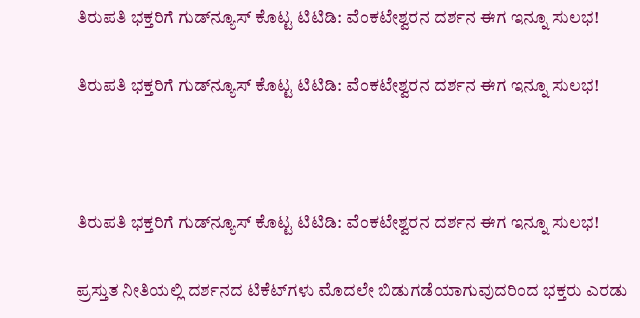ತಿರುಪತಿ ಭಕ್ತರಿಗೆ ಗುಡ್‌ನ್ಯೂಸ್‌ ಕೊಟ್ಟ ಟಿಟಿಡಿ: ವೆಂಕಟೇಶ್ವರನ ದರ್ಶನ ಈಗ ಇನ್ನೂ ಸುಲಭ!

ತಿರುಪತಿ ಭಕ್ತರಿಗೆ ಗುಡ್‌ನ್ಯೂಸ್‌ ಕೊಟ್ಟ ಟಿಟಿಡಿ: ವೆಂಕಟೇಶ್ವರನ ದರ್ಶನ ಈಗ ಇನ್ನೂ ಸುಲಭ!



ತಿರುಪತಿ ಭಕ್ತರಿಗೆ ಗುಡ್‌ನ್ಯೂಸ್‌ ಕೊಟ್ಟ ಟಿಟಿಡಿ: ವೆಂಕಟೇಶ್ವರನ ದರ್ಶನ ಈಗ ಇನ್ನೂ ಸುಲಭ!

ಪ್ರಸ್ತುತ ನೀತಿಯಲ್ಲಿ ದರ್ಶನದ ಟಿಕೆಟ್‌ಗಳು ಮೊದಲೇ ಬಿಡುಗಡೆಯಾಗುವುದರಿಂದ ಭಕ್ತರು ಎರಡು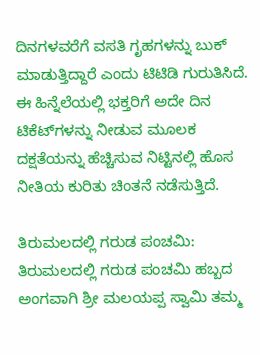ದಿನಗಳವರೆಗೆ ವಸತಿ ಗೃಹಗಳನ್ನು ಬುಕ್ ಮಾಡುತ್ತಿದ್ದಾರೆ ಎಂದು ಟಿಟಿಡಿ ಗುರುತಿಸಿದೆ. ಈ ಹಿನ್ನೆಲೆಯಲ್ಲಿ ಭಕ್ತರಿಗೆ ಅದೇ ದಿನ ಟಿಕೆಟ್‌ಗಳನ್ನು ನೀಡುವ ಮೂಲಕ ದಕ್ಷತೆಯನ್ನು ಹೆಚ್ಚಿಸುವ ನಿಟ್ಟಿನಲ್ಲಿ ಹೊಸ ನೀತಿಯ ಕುರಿತು ಚಿಂತನೆ ನಡೆಸುತ್ತಿದೆ.

ತಿರುಮಲದಲ್ಲಿ ಗರುಡ ಪಂಚಮಿ: ತಿರುಮಲದಲ್ಲಿ ಗರುಡ ಪಂಚಮಿ ಹಬ್ಬದ ಅಂಗವಾಗಿ ಶ್ರೀ ಮಲಯಪ್ಪ ಸ್ವಾಮಿ ತಮ್ಮ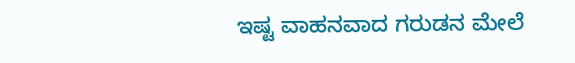ಇಷ್ಟ ವಾಹನವಾದ ಗರುಡನ ಮೇಲೆ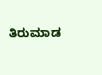ತಿರುಮಾಡ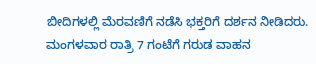ಬೀದಿಗಳಲ್ಲಿ ಮೆರವಣಿಗೆ ನಡೆಸಿ ಭಕ್ತರಿಗೆ ದರ್ಶನ ನೀಡಿದರು. ಮಂಗಳವಾರ ರಾತ್ರಿ 7 ಗಂಟೆಗೆ ಗರುಡ ವಾಹನ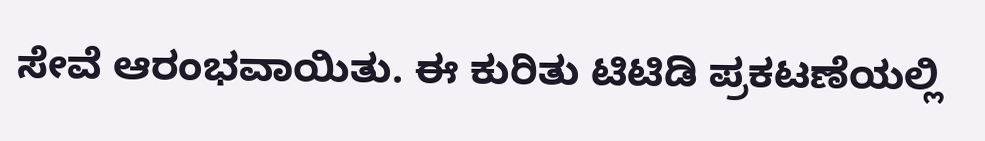ಸೇವೆ ಆರಂಭವಾಯಿತು. ಈ ಕುರಿತು ಟಿಟಿಡಿ ಪ್ರಕಟಣೆಯಲ್ಲಿ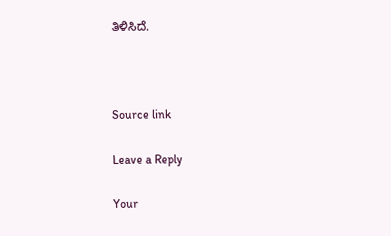ತಿಳಿಸಿದೆ.



Source link

Leave a Reply

Your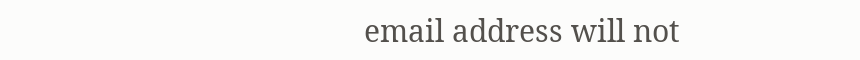email address will not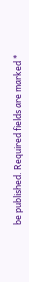be published. Required fields are marked *